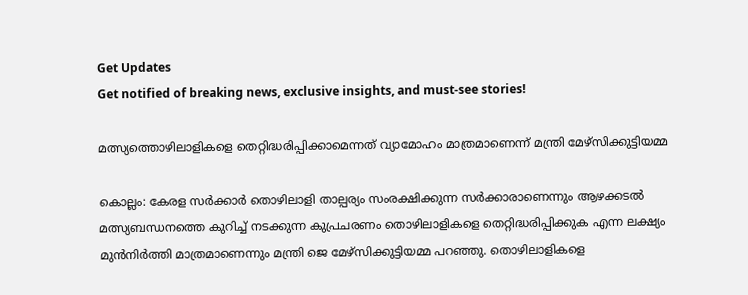Get Updates
Get notified of breaking news, exclusive insights, and must-see stories!

മത്സ്യത്തൊഴിലാളികളെ തെറ്റിദ്ധരിപ്പിക്കാമെന്നത് വ്യാമോഹം മാത്രമാണെന്ന് മന്ത്രി മേഴ്സിക്കുട്ടിയമ്മ

കൊല്ലം: കേരള സര്‍ക്കാര്‍ തൊഴിലാളി താല്പര്യം സംരക്ഷിക്കുന്ന സര്‍ക്കാരാണെന്നും ആഴക്കടല്‍ മത്സ്യബന്ധനത്തെ കുറിച്ച് നടക്കുന്ന കുപ്രചരണം തൊഴിലാളികളെ തെറ്റിദ്ധരിപ്പിക്കുക എന്ന ലക്ഷ്യം മുന്‍നിര്‍ത്തി മാത്രമാണെന്നും മന്ത്രി ജെ മേഴ്സിക്കുട്ടിയമ്മ പറഞ്ഞു. തൊഴിലാളികളെ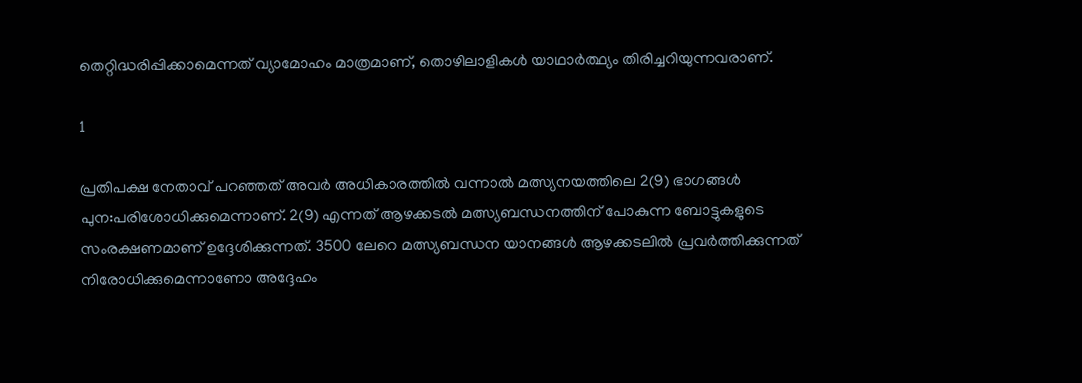തെറ്റിദ്ധരിപ്പിക്കാമെന്നത് വ്യാമോഹം മാത്രമാണ്, തൊഴിലാളികള്‍ യാഥാര്‍ത്ഥ്യം തിരിച്ചറിയുന്നവരാണ്.

1

പ്രതിപക്ഷ നേതാവ് പറഞ്ഞത് അവര്‍ അധികാരത്തില്‍ വന്നാല്‍ മത്സ്യനയത്തിലെ 2(9) ഭാഗങ്ങള്‍ പുന:പരിശോധിക്കുമെന്നാണ്. 2(9) എന്നത് ആഴക്കടല്‍ മത്സ്യബന്ധനത്തിന് പോകുന്ന ബോട്ടുകളുടെ സംരക്ഷണമാണ് ഉദ്ദേശിക്കുന്നത്. 3500 ലേറെ മത്സ്യബന്ധന യാനങ്ങള്‍ ആഴക്കടലില്‍ പ്രവര്‍ത്തിക്കുന്നത് നിരോധിക്കുമെന്നാണോ അദ്ദേഹം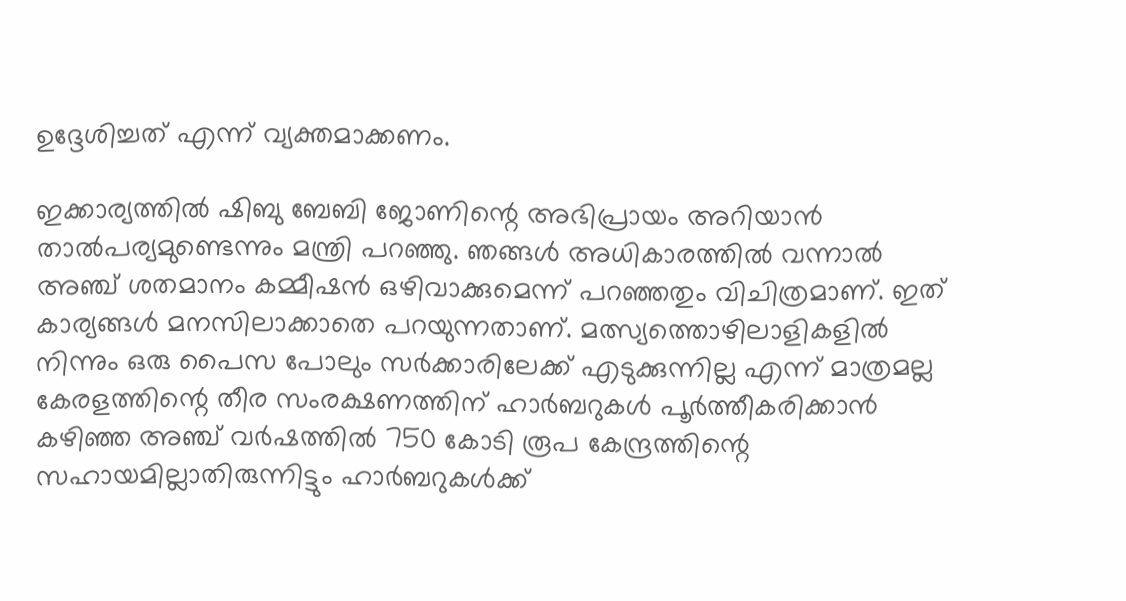ഉദ്ദേശിച്ചത് എന്ന് വ്യക്തമാക്കണം.

ഇക്കാര്യത്തില്‍ ഷിബു ബേബി ജോണിന്റെ അഭിപ്രായം അറിയാന്‍ താല്‍പര്യമുണ്ടെന്നും മന്ത്രി പറഞ്ഞു. ഞങ്ങള്‍ അധികാരത്തില്‍ വന്നാല്‍ അഞ്ച് ശതമാനം കമ്മീഷന്‍ ഒഴിവാക്കുമെന്ന് പറഞ്ഞതും വിചിത്രമാണ്. ഇത് കാര്യങ്ങള്‍ മനസിലാക്കാതെ പറയുന്നതാണ്. മത്സ്യത്തൊഴിലാളികളില്‍ നിന്നും ഒരു പൈസ പോലും സര്‍ക്കാരിലേക്ക് എടുക്കുന്നില്ല എന്ന് മാത്രമല്ല കേരളത്തിന്റെ തീര സംരക്ഷണത്തിന് ഹാര്‍ബറുകള്‍ പൂര്‍ത്തീകരിക്കാന്‍ കഴിഞ്ഞ അഞ്ച് വര്‍ഷത്തില്‍ 750 കോടി രൂപ കേന്ദ്രത്തിന്റെ സഹായമില്ലാതിരുന്നിട്ടും ഹാര്‍ബറുകള്‍ക്ക്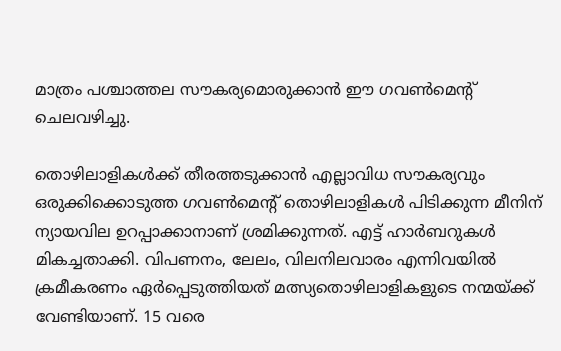മാത്രം പശ്ചാത്തല സൗകര്യമൊരുക്കാന്‍ ഈ ഗവണ്‍മെന്റ് ചെലവഴിച്ചു.

തൊഴിലാളികള്‍ക്ക് തീരത്തടുക്കാന്‍ എല്ലാവിധ സൗകര്യവും ഒരുക്കിക്കൊടുത്ത ഗവണ്‍മെന്റ് തൊഴിലാളികള്‍ പിടിക്കുന്ന മീനിന് ന്യായവില ഉറപ്പാക്കാനാണ് ശ്രമിക്കുന്നത്. എട്ട് ഹാര്‍ബറുകള്‍ മികച്ചതാക്കി. വിപണനം, ലേലം, വിലനിലവാരം എന്നിവയില്‍ ക്രമീകരണം ഏര്‍പ്പെടുത്തിയത് മത്സ്യതൊഴിലാളികളുടെ നന്മയ്ക്ക് വേണ്ടിയാണ്. 15 വരെ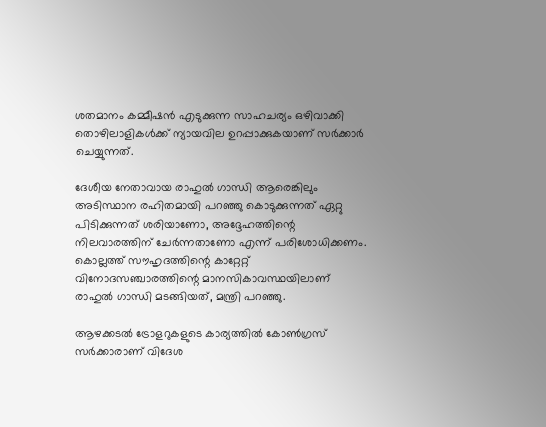ശതമാനം കമ്മീഷന്‍ എടുക്കുന്ന സാഹചര്യം ഒഴിവാക്കി തൊഴിലാളികള്‍ക്ക് ന്യായവില ഉറപ്പാക്കുകയാണ് സര്‍ക്കാര്‍ ചെയ്യുന്നത്.

ദേശീയ നേതാവായ രാഹുല്‍ ഗാന്ധി ആരെങ്കിലും അടിസ്ഥാന രഹിതമായി പറഞ്ഞു കൊടുക്കുന്നത് ഏറ്റു പിടിക്കുന്നത് ശരിയാണോ, അദ്ദേഹത്തിന്റെ നിലവാരത്തിന് ചേര്‍ന്നതാണോ എന്ന് പരിശോധിക്കണം. കൊല്ലത്ത് സൗഹൃദത്തിന്റെ കാറ്റേറ്റ് വിനോദസഞ്ചാരത്തിന്റെ മാനസികാവസ്ഥയിലാണ് രാഹുല്‍ ഗാന്ധി മടങ്ങിയത്, മന്ത്രി പറഞ്ഞു.

ആഴക്കടല്‍ ട്രോളറുകളുടെ കാര്യത്തില്‍ കോണ്‍ഗ്രസ് സര്‍ക്കാരാണ് വിദേശ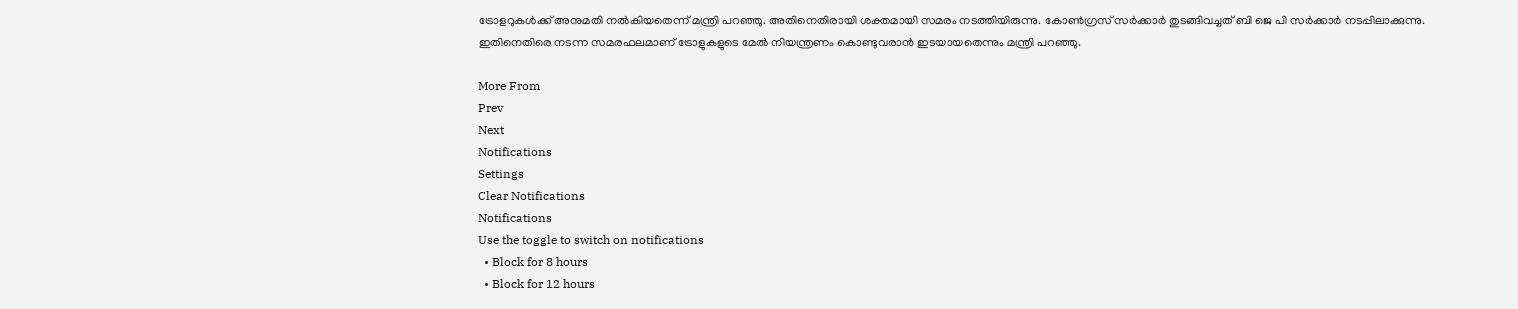ട്രോളറുകള്‍ക്ക് അനുമതി നല്‍കിയതെന്ന് മന്ത്രി പറഞ്ഞു. അതിനെതിരായി ശക്തമായി സമരം നടത്തിയിരുന്നു. കോണ്‍ഗ്രസ് സര്‍ക്കാര്‍ തുടങ്ങിവച്ചത് ബി ജെ പി സര്‍ക്കാര്‍ നടപ്പിലാക്കുന്നു. ഇതിനെതിരെ നടന്ന സമരഫലമാണ് ട്രോളുകളുടെ മേല്‍ നിയന്ത്രണം കൊണ്ടുവരാന്‍ ഇടയായതെന്നും മന്ത്രി പറഞ്ഞു.

More From
Prev
Next
Notifications
Settings
Clear Notifications
Notifications
Use the toggle to switch on notifications
  • Block for 8 hours
  • Block for 12 hours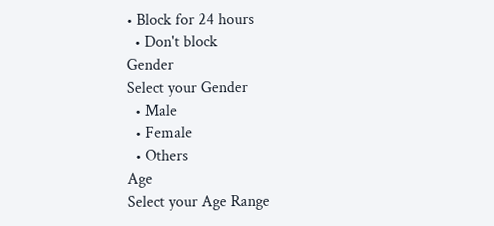• Block for 24 hours
  • Don't block
Gender
Select your Gender
  • Male
  • Female
  • Others
Age
Select your Age Range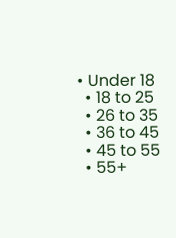• Under 18
  • 18 to 25
  • 26 to 35
  • 36 to 45
  • 45 to 55
  • 55+